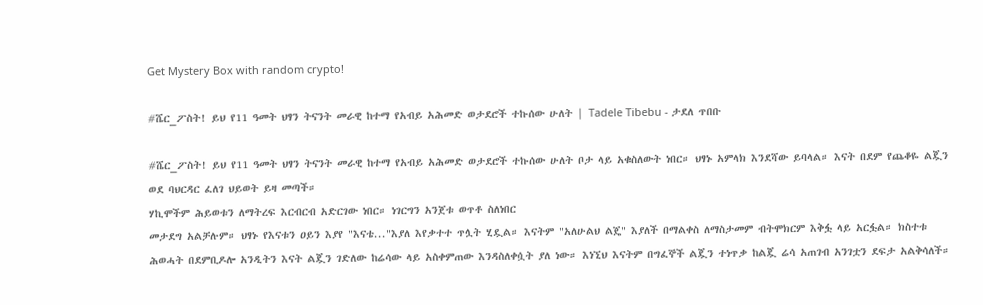Get Mystery Box with random crypto!

#ሼር_ፖስት! ይህ የ11 ዓመት ህፃን ትናንት መራዊ ከተማ የአብይ አሕመድ ወታደሮች ተኩሰው ሁለት | Tadele Tibebu - ታደለ ጥበቡ

#ሼር_ፖስት! ይህ የ11 ዓመት ህፃን ትናንት መራዊ ከተማ የአብይ አሕመድ ወታደሮች ተኩሰው ሁለት ቦታ ላይ አቁስለውት ነበር። ህፃኑ አምላክ እንደሻው ይባላል። እናት በደም የጨቆዬ ልጇን ወደ ባህርዳር ፈለገ ህይወት ይዛ መጣች።
ሃኪሞችም ሕይወቱን ለማትረፍ እርብርብ አድርገው ነበር። ነገርግን አንጀቱ ወጥቶ ስለነበር
መታደግ አልቻሉም። ህፃኑ የእናቱን ዐይን እያየ "እናቴ..."እያለ እየቃተተ ጥሏት ሂዷል። እናትም "አለሁልህ ልጄ" እያለች በማልቀስ ለማስታመም ብትሞክርም እቅፏ ላይ አርፏል። ክስተቱ ሕወሓት በደምቢዶሎ አንዲትን እናት ልጇን ገድለው ከሬሳው ላይ አስቀምጠው እንዳስለቀሷት ያለ ነው። እነኚህ እናትም በግፈኞች ልጇን ተነጥቃ ከልጇ ሬሳ አጠገብ አንገቷን ደፍታ አልቅሳለች።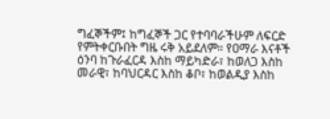ግፈኞችም፤ ከግፈኞች ጋር የተባባራችሁም ለፍርድ የምትቀርቡበት ግዜ ሩቅ አይደለም። የዐማራ እናቶች ዕንባ ከጉራፈርዳ እስከ ማይካድራ፣ ከወለጋ እስከ መራዊ፣ ከባህርዳር እስከ ቆቦ፣ ከወልዲያ እስከ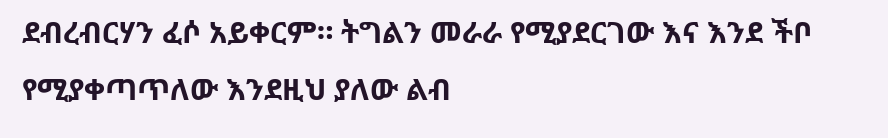ደብረብርሃን ፈሶ አይቀርም። ትግልን መራራ የሚያደርገው እና እንደ ችቦ የሚያቀጣጥለው እንደዚህ ያለው ልብ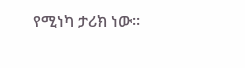የሚነካ ታሪክ ነው።